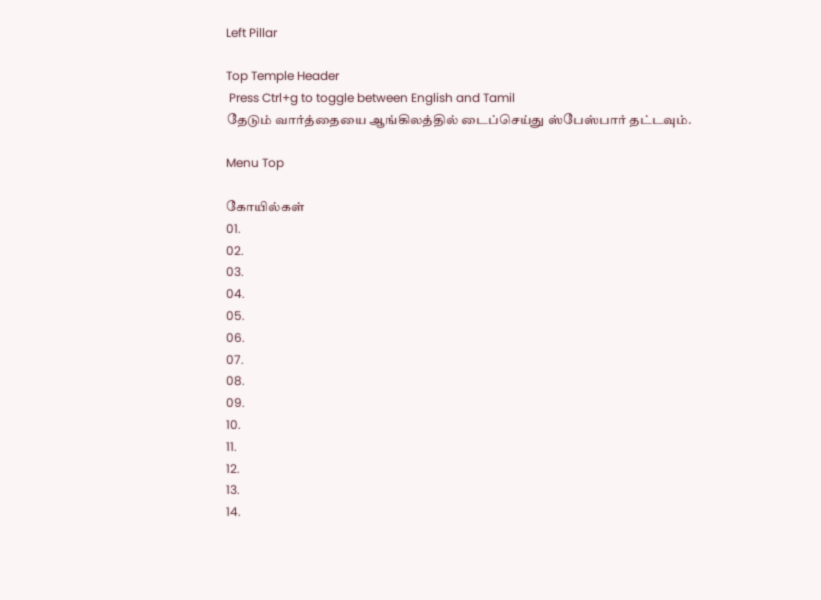Left Pillar

Top Temple Header
 Press Ctrl+g to toggle between English and Tamil
தேடும் வார்த்தையை ஆங்கிலத்தில் டைப்செய்து ஸ்பேஸ்பார் தட்டவும்.

Menu Top

கோயில்கள்
01.
02.
03.
04.
05.
06.
07.
08.
09.
10.
11.
12.
13.
14.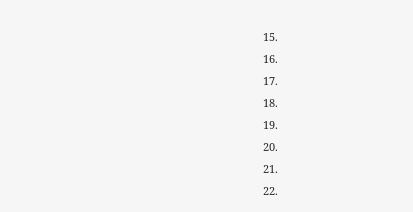15.
16.
17.
18.
19.
20.
21.
22.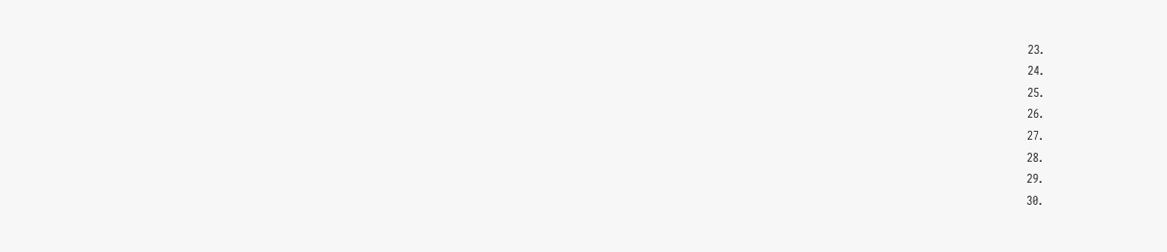23.
24.
25.
26.
27.
28.
29.
30.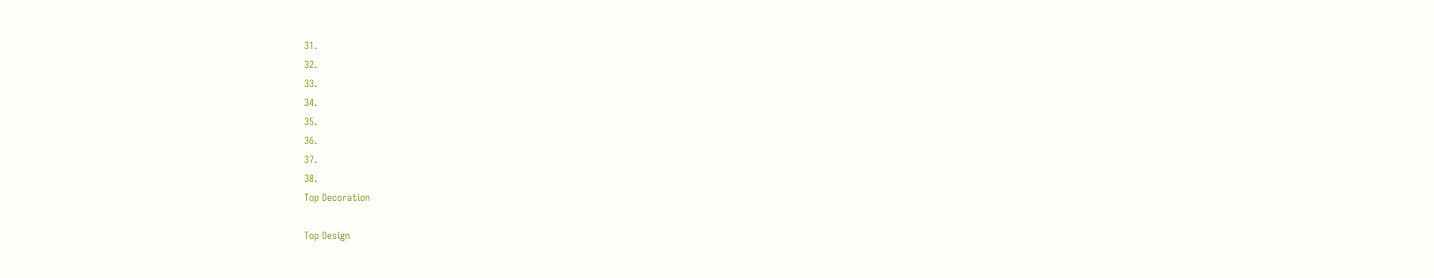31.
32.
33.
34.
35.
36.
37.
38.
Top Decoration

Top Design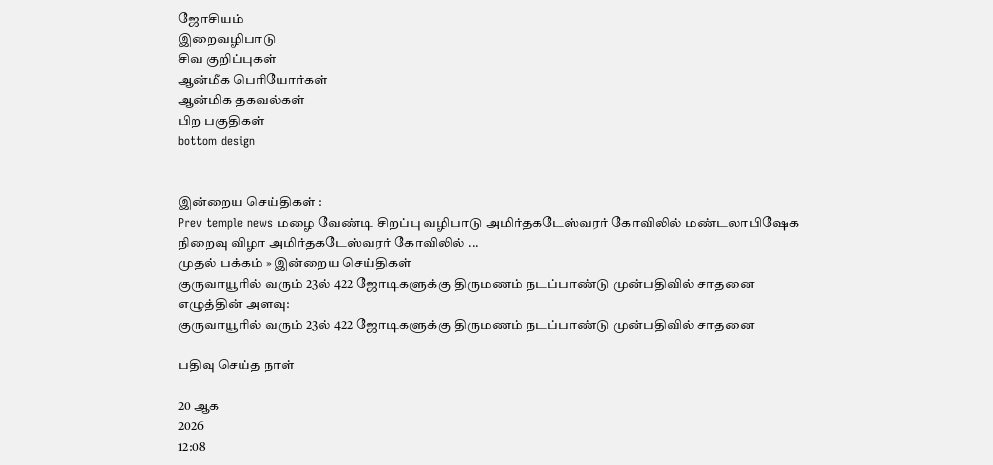ஜோசியம்
இறைவழிபாடு
சிவ குறிப்புகள்
ஆன்மீக பெரியோர்கள்
ஆன்மிக தகவல்கள்
பிற பகுதிகள்
bottom design


இன்றைய செய்திகள் :
Prev temple news மழை வேண்டி சிறப்பு வழிபாடு அமிர்தகடேஸ்வரர் கோவிலில் மண்டலாபிஷேக நிறைவு விழா அமிர்தகடேஸ்வரர் கோவிலில் ...
முதல் பக்கம் » இன்றைய செய்திகள்
குருவாயூரில் வரும் 23ல் 422 ஜோடிகளுக்கு திருமணம் நடப்பாண்டு முன்பதிவில் சாதனை
எழுத்தின் அளவு:
குருவாயூரில் வரும் 23ல் 422 ஜோடிகளுக்கு திருமணம் நடப்பாண்டு முன்பதிவில் சாதனை

பதிவு செய்த நாள்

20 ஆக
2026
12:08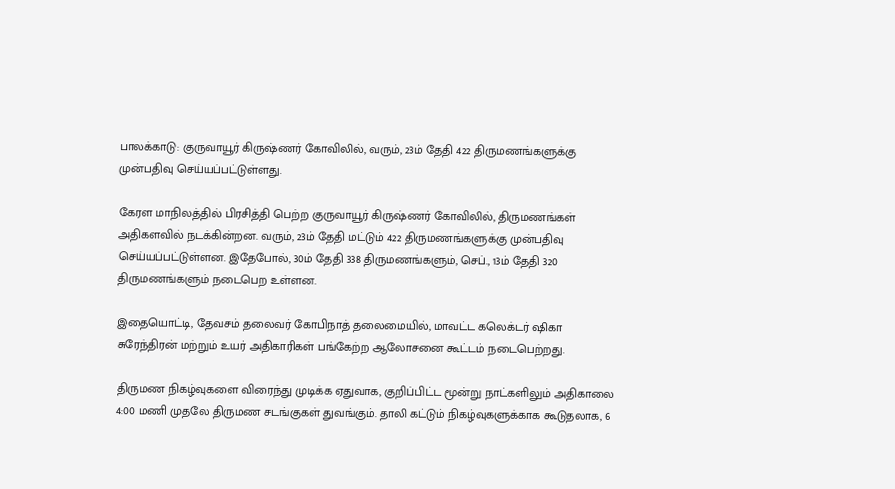பாலக்காடு: குருவாயூர் கிருஷ்ணர் கோவிலில், வரும், 23ம் தேதி 422 திருமணங்களுக்கு முன்பதிவு செய்யப்பட்டுள்ளது.

கேரள மாநிலத்தில் பிரசித்தி பெற்ற குருவாயூர் கிருஷ்ணர் கோவிலில், திருமணங்கள் அதிகளவில் நடக்கின்றன. வரும், 23ம் தேதி மட்டும் 422 திருமணங்களுக்கு முன்பதிவு செய்யப்பட்டுள்ளன. இதேபோல், 30ம் தேதி 338 திருமணங்களும், செப்., 13ம் தேதி 320 திருமணங்களும் நடைபெற உள்ளன.

இதையொட்டி, தேவசம் தலைவர் கோபிநாத் தலைமையில், மாவட்ட கலெக்டர் ஷிகா சுரேந்திரன் மற்றும் உயர் அதிகாரிகள் பங்கேற்ற ஆலோசனை கூட்டம் நடைபெற்றது.

திருமண நிகழ்வுகளை விரைந்து முடிக்க ஏதுவாக, குறிப்பிட்ட மூன்று நாட்களிலும் அதிகாலை 4:00 மணி முதலே திருமண சடங்குகள் துவங்கும். தாலி கட்டும் நிகழ்வுகளுக்காக கூடுதலாக, 6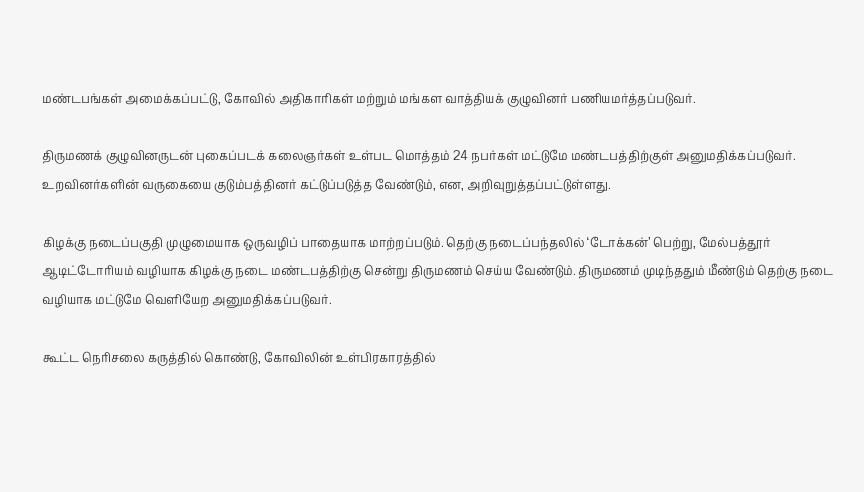மண்டபங்கள் அமைக்கப்பட்டு, கோவில் அதிகாரிகள் மற்றும் மங்கள வாத்தியக் குழுவினர் பணியமர்த்தப்படுவர்.

திருமணக் குழுவினருடன் புகைப்படக் கலைஞர்கள் உள்பட மொத்தம் 24 நபர்கள் மட்டுமே மண்டபத்திற்குள் அனுமதிக்கப்படுவர். உறவினர்களின் வருகையை குடும்பத்தினர் கட்டுப்படுத்த வேண்டும், என, அறிவுறுத்தப்பட்டுள்ளது.

கிழக்கு நடைப்பகுதி முழுமையாக ஒருவழிப் பாதையாக மாற்றப்படும். தெற்கு நடைப்பந்தலில் ‘டோக்கன்’ பெற்று, மேல்பத்தூர் ஆடிட்டோரியம் வழியாக கிழக்கு நடை மண்டபத்திற்கு சென்று திருமணம் செய்ய வேண்டும். திருமணம் முடிந்ததும் மீண்டும் தெற்கு நடை வழியாக மட்டுமே வெளியேற அனுமதிக்கப்படுவர்.

கூட்ட நெரிசலை கருத்தில் கொண்டு, கோவிலின் உள்பிரகாரத்தில்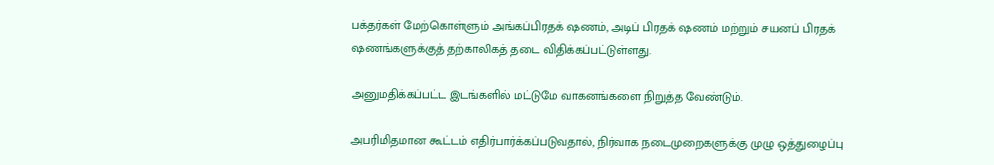பக்தர்கள் மேற்கொள்ளும் அங்கப்பிரதக் ஷணம், அடிப் பிரதக் ஷணம் மற்றும் சயனப் பிரதக் ஷணங்களுக்குத் தற்காலிகத் தடை விதிக்கப்பட்டுள்ளது.

அனுமதிக்கப்பட்ட இடங்களில் மட்டுமே வாகனங்களை நிறுத்த வேண்டும்.

அபரிமிதமான கூட்டம் எதிர்பார்க்கப்படுவதால், நிர்வாக நடைமுறைகளுக்கு முழு ஒத்துழைப்பு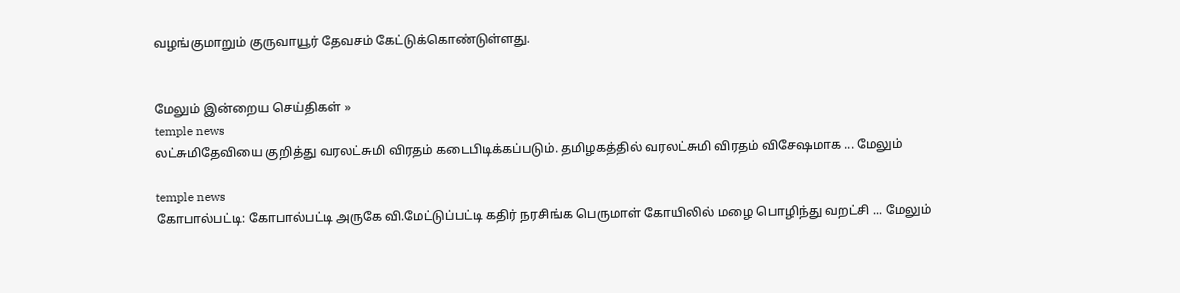வழங்குமாறும் குருவாயூர் தேவசம் கேட்டுக்கொண்டுள்ளது.


மேலும் இன்றைய செய்திகள் »
temple news
லட்சுமிதேவியை குறித்து வரலட்சுமி விரதம் கடைபிடிக்கப்படும். தமிழகத்தில் வரலட்சுமி விரதம் விசேஷமாக ... மேலும்

temple news
கோபால்பட்டி: கோபால்பட்டி அருகே வி.மேட்டுப்பட்டி கதிர் நரசிங்க பெருமாள் கோயிலில் மழை பொழிந்து வறட்சி ... மேலும்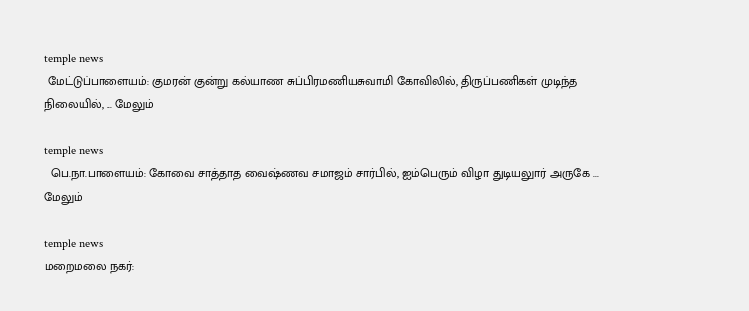temple news
 மேட்டுப்பாளையம்: குமரன் குன்று கல்யாண சுப்பிரமணியசுவாமி கோவிலில், திருப்பணிகள் முடிந்த நிலையில், ... மேலும்

temple news
  பெ.நா.பாளையம்: கோவை சாத்தாத வைஷ்ணவ சமாஜம் சார்பில், ஐம்பெரும் விழா துடியலுார் அருகே ... மேலும்

temple news
மறைமலை நகர்: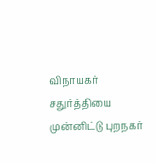விநாயகர் சதுர்த்தியை முன்னிட்டு புறநகர்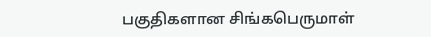பகுதிகளான சிங்கபெருமாள்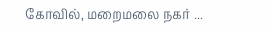கோவில், மறைமலை நகர் ...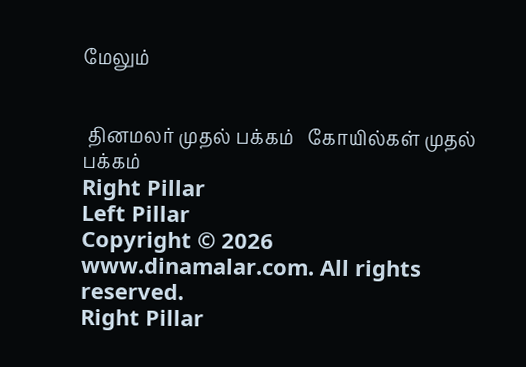மேலும்


 தினமலர் முதல் பக்கம்   கோயில்கள் முதல் பக்கம்
Right Pillar
Left Pillar
Copyright © 2026 www.dinamalar.com. All rights reserved.
Right Pillar